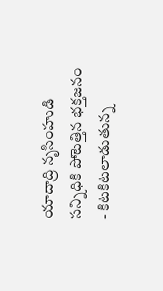యాదాద్రి నృసింహుడి సన్నిధికి పోటెత్తిన భక్తజనం
- కిటకిటలాడుతున్న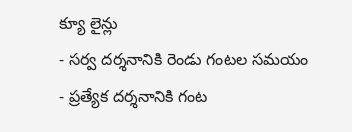క్యూ లైన్లు
- సర్వ దర్శనానికి రెండు గంటల సమయం
- ప్రత్యేక దర్శనానికి గంట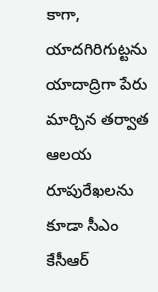కాగా, యాదగిరిగుట్టను యాదాద్రిగా పేరు మార్చిన తర్వాత ఆలయ రూపురేఖలను కూడా సీఎం కేసీఆర్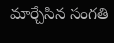మార్చేసిన సంగతి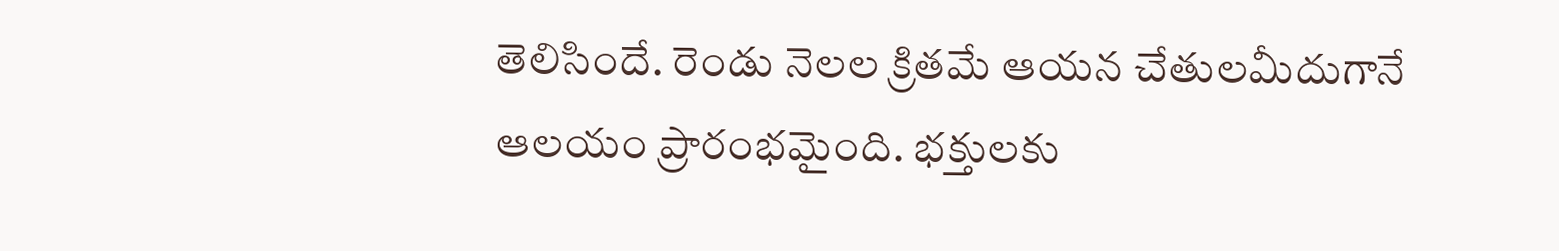తెలిసిందే. రెండు నెలల క్రితమే ఆయన చేతులమీదుగానే ఆలయం ప్రారంభమైంది. భక్తులకు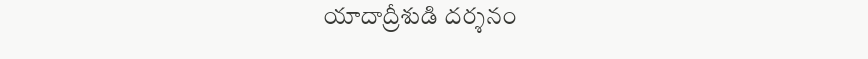యాదాద్రీశుడి దర్శనం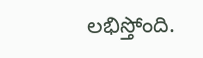లభిస్తోంది.